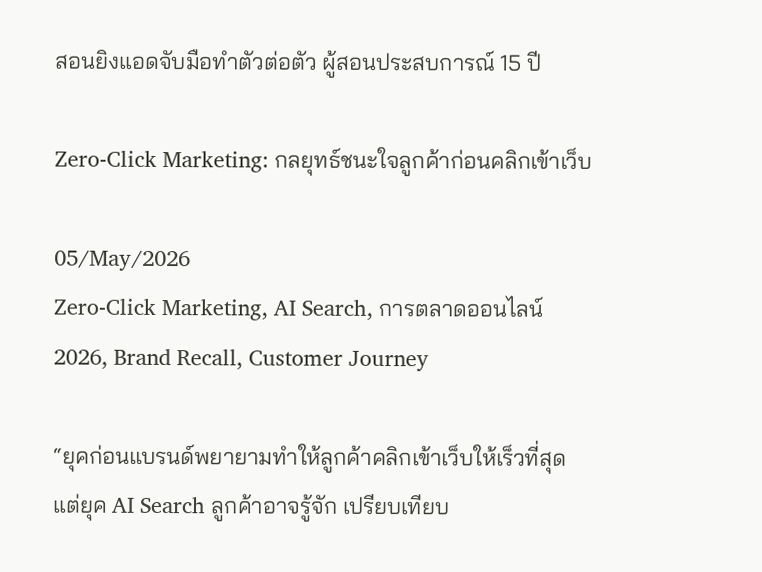สอนยิงแอดจับมือทำตัวต่อตัว ผู้สอนประสบการณ์ 15 ปี

Zero-Click Marketing: กลยุทธ์ชนะใจลูกค้าก่อนคลิกเข้าเว็บ

05/May/2026
Zero-Click Marketing, AI Search, การตลาดออนไลน์ 2026, Brand Recall, Customer Journey

“ยุคก่อนแบรนด์พยายามทำให้ลูกค้าคลิกเข้าเว็บให้เร็วที่สุด แต่ยุค AI Search ลูกค้าอาจรู้จัก เปรียบเทียบ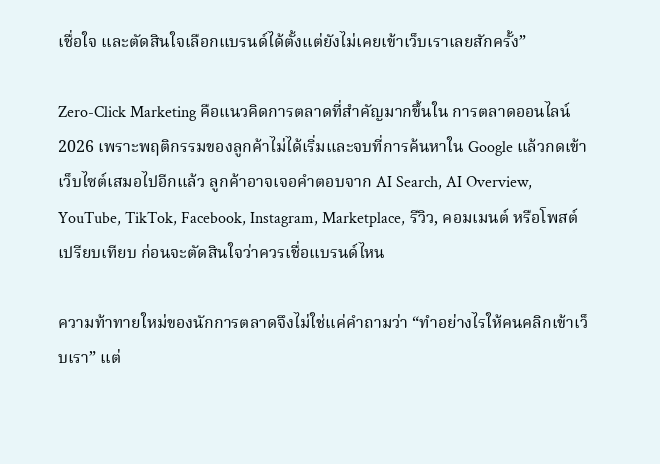เชื่อใจ และตัดสินใจเลือกแบรนด์ได้ตั้งแต่ยังไม่เคยเข้าเว็บเราเลยสักครั้ง”

Zero-Click Marketing คือแนวคิดการตลาดที่สำคัญมากขึ้นใน การตลาดออนไลน์ 2026 เพราะพฤติกรรมของลูกค้าไม่ได้เริ่มและจบที่การค้นหาใน Google แล้วกดเข้าเว็บไซต์เสมอไปอีกแล้ว ลูกค้าอาจเจอคำตอบจาก AI Search, AI Overview, YouTube, TikTok, Facebook, Instagram, Marketplace, รีวิว, คอมเมนต์ หรือโพสต์เปรียบเทียบ ก่อนจะตัดสินใจว่าควรเชื่อแบรนด์ไหน

ความท้าทายใหม่ของนักการตลาดจึงไม่ใช่แค่คำถามว่า “ทำอย่างไรให้คนคลิกเข้าเว็บเรา” แต่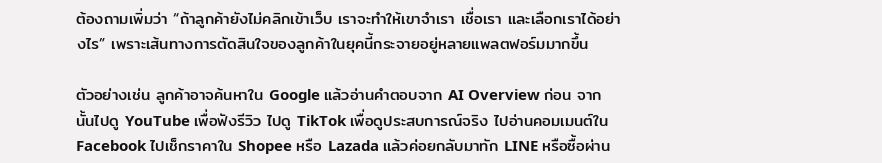ต้องถามเพิ่มว่า “ถ้าลูกค้ายังไม่คลิกเข้าเว็บ เราจะทำให้เขาจำเรา เชื่อเรา และเลือกเราได้อย่างไร” เพราะเส้นทางการตัดสินใจของลูกค้าในยุคนี้กระจายอยู่หลายแพลตฟอร์มมากขึ้น

ตัวอย่างเช่น ลูกค้าอาจค้นหาใน Google แล้วอ่านคำตอบจาก AI Overview ก่อน จากนั้นไปดู YouTube เพื่อฟังรีวิว ไปดู TikTok เพื่อดูประสบการณ์จริง ไปอ่านคอมเมนต์ใน Facebook ไปเช็กราคาใน Shopee หรือ Lazada แล้วค่อยกลับมาทัก LINE หรือซื้อผ่าน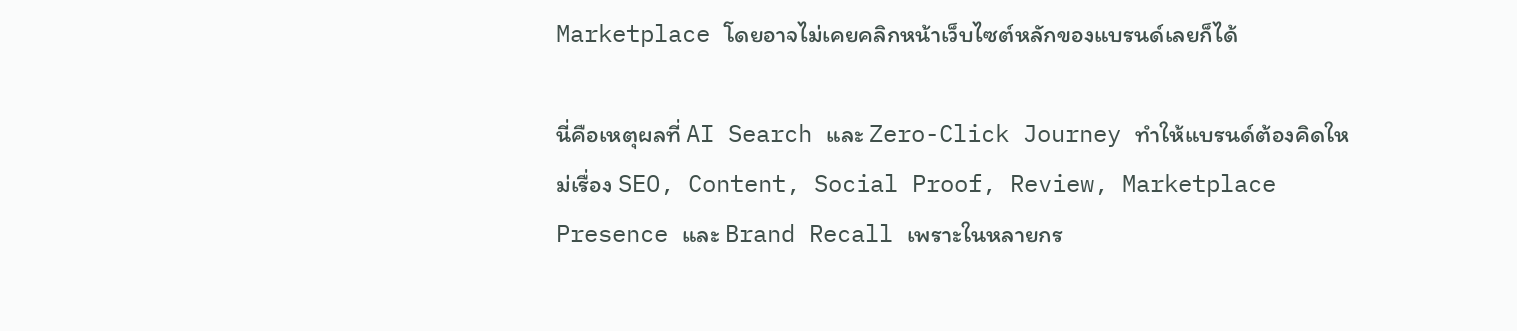Marketplace โดยอาจไม่เคยคลิกหน้าเว็บไซต์หลักของแบรนด์เลยก็ได้

นี่คือเหตุผลที่ AI Search และ Zero-Click Journey ทำให้แบรนด์ต้องคิดใหม่เรื่อง SEO, Content, Social Proof, Review, Marketplace Presence และ Brand Recall เพราะในหลายกร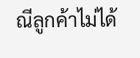ณีลูกค้าไม่ได้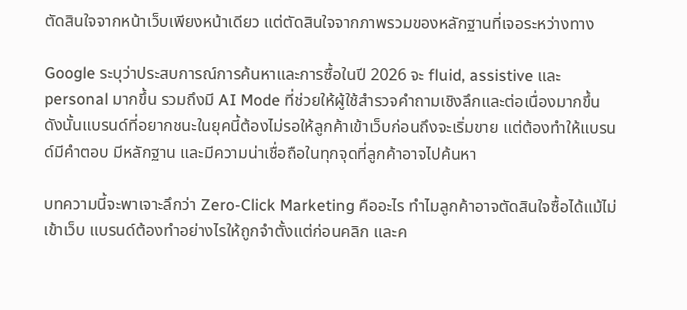ตัดสินใจจากหน้าเว็บเพียงหน้าเดียว แต่ตัดสินใจจากภาพรวมของหลักฐานที่เจอระหว่างทาง

Google ระบุว่าประสบการณ์การค้นหาและการซื้อในปี 2026 จะ fluid, assistive และ personal มากขึ้น รวมถึงมี AI Mode ที่ช่วยให้ผู้ใช้สำรวจคำถามเชิงลึกและต่อเนื่องมากขึ้น ดังนั้นแบรนด์ที่อยากชนะในยุคนี้ต้องไม่รอให้ลูกค้าเข้าเว็บก่อนถึงจะเริ่มขาย แต่ต้องทำให้แบรนด์มีคำตอบ มีหลักฐาน และมีความน่าเชื่อถือในทุกจุดที่ลูกค้าอาจไปค้นหา

บทความนี้จะพาเจาะลึกว่า Zero-Click Marketing คืออะไร ทำไมลูกค้าอาจตัดสินใจซื้อได้แม้ไม่เข้าเว็บ แบรนด์ต้องทำอย่างไรให้ถูกจำตั้งแต่ก่อนคลิก และค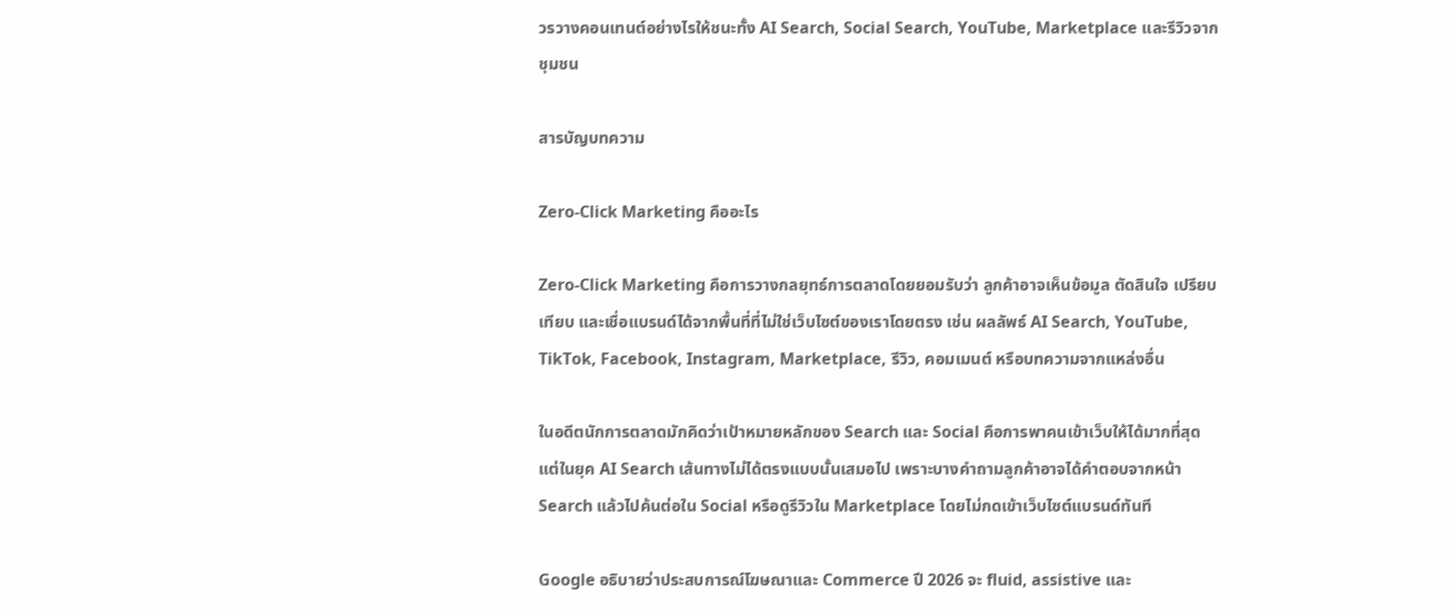วรวางคอนเทนต์อย่างไรให้ชนะทั้ง AI Search, Social Search, YouTube, Marketplace และรีวิวจากชุมชน

สารบัญบทความ

Zero-Click Marketing คืออะไร

Zero-Click Marketing คือการวางกลยุทธ์การตลาดโดยยอมรับว่า ลูกค้าอาจเห็นข้อมูล ตัดสินใจ เปรียบเทียบ และเชื่อแบรนด์ได้จากพื้นที่ที่ไม่ใช่เว็บไซต์ของเราโดยตรง เช่น ผลลัพธ์ AI Search, YouTube, TikTok, Facebook, Instagram, Marketplace, รีวิว, คอมเมนต์ หรือบทความจากแหล่งอื่น

ในอดีตนักการตลาดมักคิดว่าเป้าหมายหลักของ Search และ Social คือการพาคนเข้าเว็บให้ได้มากที่สุด แต่ในยุค AI Search เส้นทางไม่ได้ตรงแบบนั้นเสมอไป เพราะบางคำถามลูกค้าอาจได้คำตอบจากหน้า Search แล้วไปค้นต่อใน Social หรือดูรีวิวใน Marketplace โดยไม่กดเข้าเว็บไซต์แบรนด์ทันที

Google อธิบายว่าประสบการณ์โฆษณาและ Commerce ปี 2026 จะ fluid, assistive และ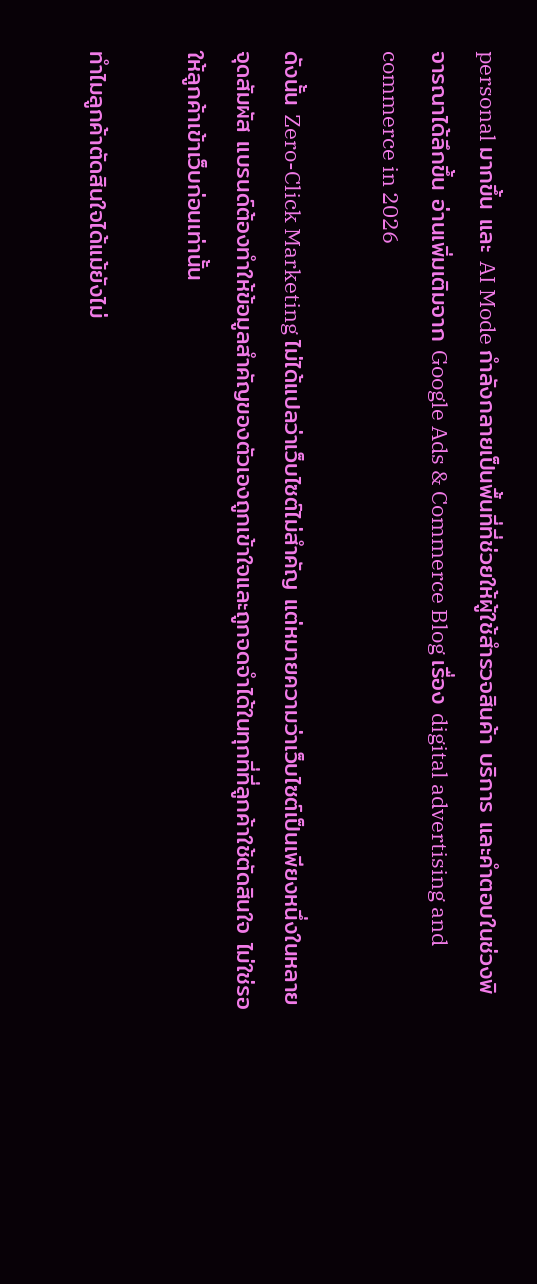personal มากขึ้น และ AI Mode กำลังกลายเป็นพื้นที่ที่ช่วยให้ผู้ใช้สำรวจสินค้า บริการ และคำตอบในช่วงพิจารณาได้ลึกขึ้น อ่านเพิ่มเติมจาก Google Ads & Commerce Blog เรื่อง digital advertising and commerce in 2026

ดังนั้น Zero-Click Marketing ไม่ได้แปลว่าเว็บไซต์ไม่สำคัญ แต่หมายความว่าเว็บไซต์เป็นเพียงหนึ่งในหลายจุดสัมผัส แบรนด์ต้องทำให้ข้อมูลสำคัญของตัวเองถูกเข้าใจและถูกจดจำได้ในทุกที่ที่ลูกค้าใช้ตัดสินใจ ไม่ใช่รอให้ลูกค้าเข้าเว็บก่อนเท่านั้น

ทำไมลูกค้าตัดสินใจได้แม้ยังไม่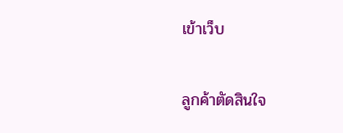เข้าเว็บ

ลูกค้าตัดสินใจ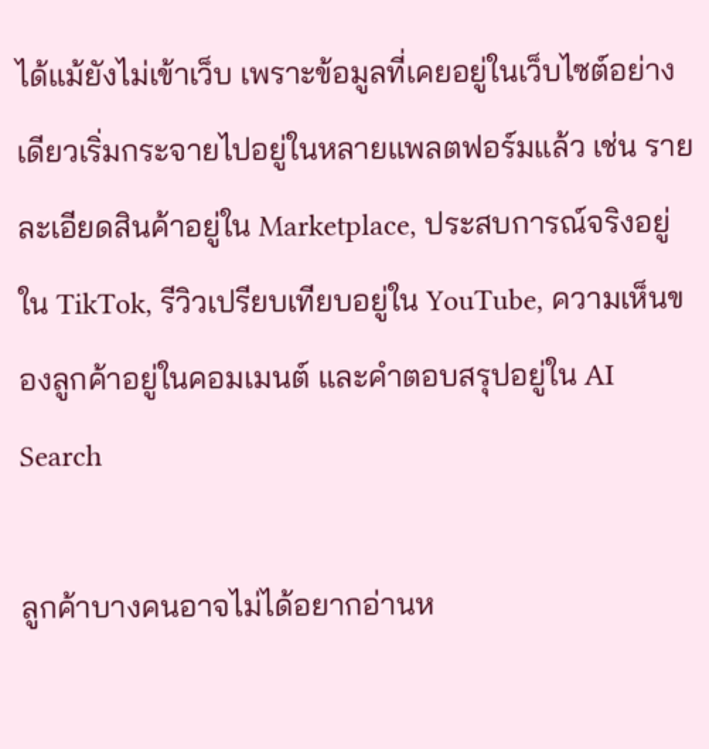ได้แม้ยังไม่เข้าเว็บ เพราะข้อมูลที่เคยอยู่ในเว็บไซต์อย่างเดียวเริ่มกระจายไปอยู่ในหลายแพลตฟอร์มแล้ว เช่น รายละเอียดสินค้าอยู่ใน Marketplace, ประสบการณ์จริงอยู่ใน TikTok, รีวิวเปรียบเทียบอยู่ใน YouTube, ความเห็นของลูกค้าอยู่ในคอมเมนต์ และคำตอบสรุปอยู่ใน AI Search

ลูกค้าบางคนอาจไม่ได้อยากอ่านห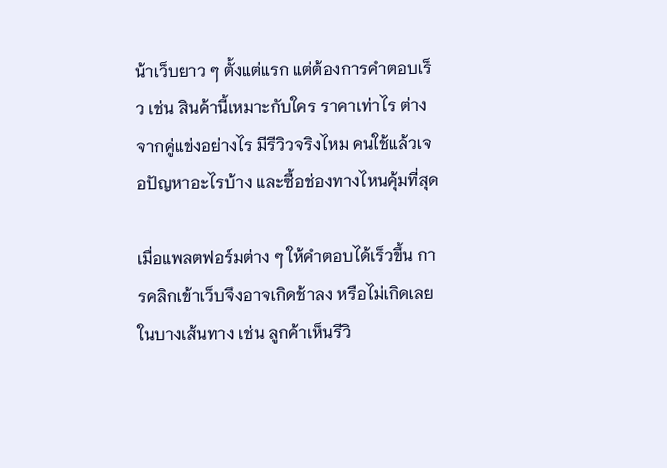น้าเว็บยาว ๆ ตั้งแต่แรก แต่ต้องการคำตอบเร็ว เช่น สินค้านี้เหมาะกับใคร ราคาเท่าไร ต่างจากคู่แข่งอย่างไร มีรีวิวจริงไหม คนใช้แล้วเจอปัญหาอะไรบ้าง และซื้อช่องทางไหนคุ้มที่สุด

เมื่อแพลตฟอร์มต่าง ๆ ให้คำตอบได้เร็วขึ้น การคลิกเข้าเว็บจึงอาจเกิดช้าลง หรือไม่เกิดเลยในบางเส้นทาง เช่น ลูกค้าเห็นรีวิ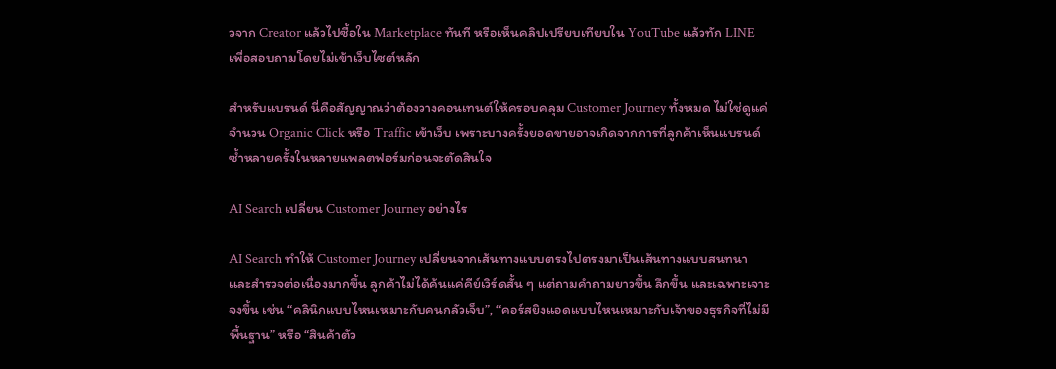วจาก Creator แล้วไปซื้อใน Marketplace ทันที หรือเห็นคลิปเปรียบเทียบใน YouTube แล้วทัก LINE เพื่อสอบถามโดยไม่เข้าเว็บไซต์หลัก

สำหรับแบรนด์ นี่คือสัญญาณว่าต้องวางคอนเทนต์ให้ครอบคลุม Customer Journey ทั้งหมด ไม่ใช่ดูแค่จำนวน Organic Click หรือ Traffic เข้าเว็บ เพราะบางครั้งยอดขายอาจเกิดจากการที่ลูกค้าเห็นแบรนด์ซ้ำหลายครั้งในหลายแพลตฟอร์มก่อนจะตัดสินใจ

AI Search เปลี่ยน Customer Journey อย่างไร

AI Search ทำให้ Customer Journey เปลี่ยนจากเส้นทางแบบตรงไปตรงมาเป็นเส้นทางแบบสนทนาและสำรวจต่อเนื่องมากขึ้น ลูกค้าไม่ได้ค้นแค่คีย์เวิร์ดสั้น ๆ แต่ถามคำถามยาวขึ้น ลึกขึ้น และเฉพาะเจาะจงขึ้น เช่น “คลินิกแบบไหนเหมาะกับคนกลัวเจ็บ”, “คอร์สยิงแอดแบบไหนเหมาะกับเจ้าของธุรกิจที่ไม่มีพื้นฐาน” หรือ “สินค้าตัว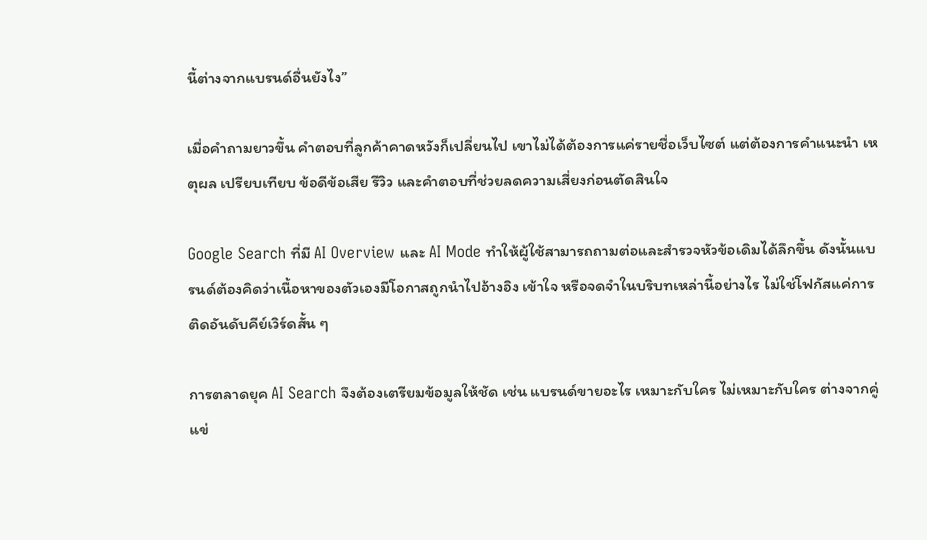นี้ต่างจากแบรนด์อื่นยังไง”

เมื่อคำถามยาวขึ้น คำตอบที่ลูกค้าคาดหวังก็เปลี่ยนไป เขาไม่ได้ต้องการแค่รายชื่อเว็บไซต์ แต่ต้องการคำแนะนำ เหตุผล เปรียบเทียบ ข้อดีข้อเสีย รีวิว และคำตอบที่ช่วยลดความเสี่ยงก่อนตัดสินใจ

Google Search ที่มี AI Overview และ AI Mode ทำให้ผู้ใช้สามารถถามต่อและสำรวจหัวข้อเดิมได้ลึกขึ้น ดังนั้นแบรนด์ต้องคิดว่าเนื้อหาของตัวเองมีโอกาสถูกนำไปอ้างอิง เข้าใจ หรือจดจำในบริบทเหล่านี้อย่างไร ไม่ใช่โฟกัสแค่การติดอันดับคีย์เวิร์ดสั้น ๆ

การตลาดยุค AI Search จึงต้องเตรียมข้อมูลให้ชัด เช่น แบรนด์ขายอะไร เหมาะกับใคร ไม่เหมาะกับใคร ต่างจากคู่แข่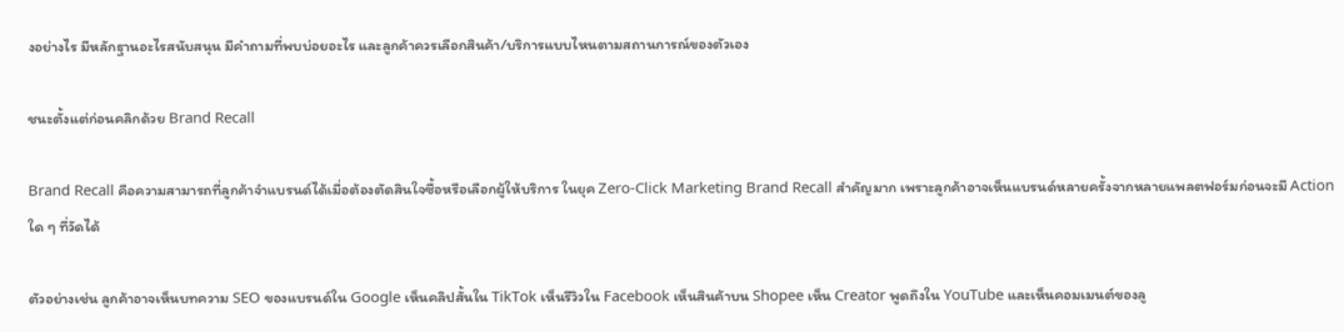งอย่างไร มีหลักฐานอะไรสนับสนุน มีคำถามที่พบบ่อยอะไร และลูกค้าควรเลือกสินค้า/บริการแบบไหนตามสถานการณ์ของตัวเอง

ชนะตั้งแต่ก่อนคลิกด้วย Brand Recall

Brand Recall คือความสามารถที่ลูกค้าจำแบรนด์ได้เมื่อต้องตัดสินใจซื้อหรือเลือกผู้ให้บริการ ในยุค Zero-Click Marketing Brand Recall สำคัญมาก เพราะลูกค้าอาจเห็นแบรนด์หลายครั้งจากหลายแพลตฟอร์มก่อนจะมี Action ใด ๆ ที่วัดได้

ตัวอย่างเช่น ลูกค้าอาจเห็นบทความ SEO ของแบรนด์ใน Google เห็นคลิปสั้นใน TikTok เห็นรีวิวใน Facebook เห็นสินค้าบน Shopee เห็น Creator พูดถึงใน YouTube และเห็นคอมเมนต์ของลู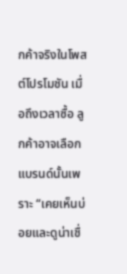กค้าจริงในโพสต์โปรโมชัน เมื่อถึงเวลาซื้อ ลูกค้าอาจเลือกแบรนด์นั้นเพราะ “เคยเห็นบ่อยและดูน่าเชื่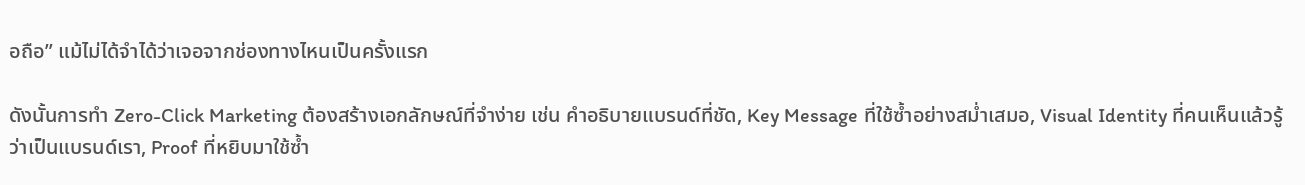อถือ” แม้ไม่ได้จำได้ว่าเจอจากช่องทางไหนเป็นครั้งแรก

ดังนั้นการทำ Zero-Click Marketing ต้องสร้างเอกลักษณ์ที่จำง่าย เช่น คำอธิบายแบรนด์ที่ชัด, Key Message ที่ใช้ซ้ำอย่างสม่ำเสมอ, Visual Identity ที่คนเห็นแล้วรู้ว่าเป็นแบรนด์เรา, Proof ที่หยิบมาใช้ซ้ำ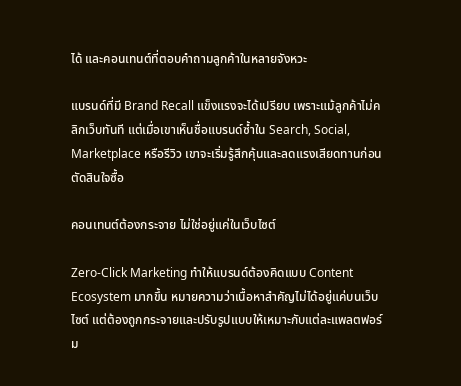ได้ และคอนเทนต์ที่ตอบคำถามลูกค้าในหลายจังหวะ

แบรนด์ที่มี Brand Recall แข็งแรงจะได้เปรียบ เพราะแม้ลูกค้าไม่คลิกเว็บทันที แต่เมื่อเขาเห็นชื่อแบรนด์ซ้ำใน Search, Social, Marketplace หรือรีวิว เขาจะเริ่มรู้สึกคุ้นและลดแรงเสียดทานก่อนตัดสินใจซื้อ

คอนเทนต์ต้องกระจาย ไม่ใช่อยู่แค่ในเว็บไซต์

Zero-Click Marketing ทำให้แบรนด์ต้องคิดแบบ Content Ecosystem มากขึ้น หมายความว่าเนื้อหาสำคัญไม่ได้อยู่แค่บนเว็บไซต์ แต่ต้องถูกกระจายและปรับรูปแบบให้เหมาะกับแต่ละแพลตฟอร์ม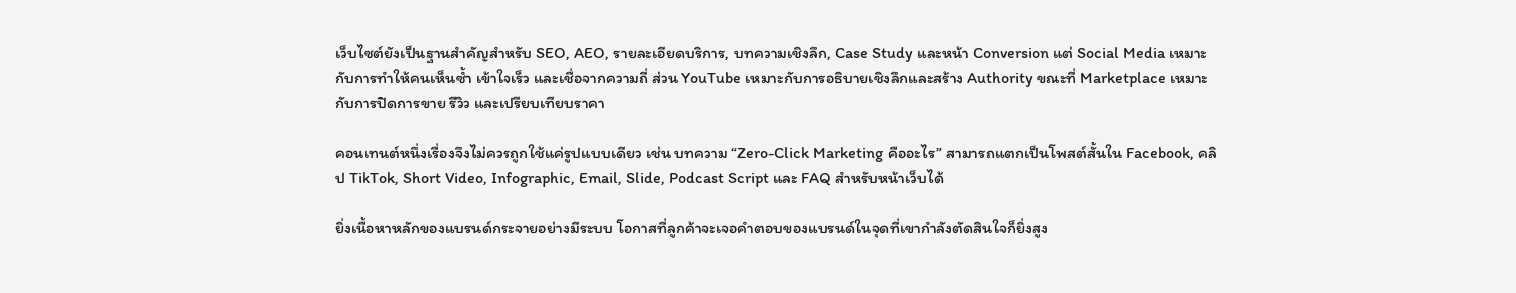เว็บไซต์ยังเป็นฐานสำคัญสำหรับ SEO, AEO, รายละเอียดบริการ, บทความเชิงลึก, Case Study และหน้า Conversion แต่ Social Media เหมาะกับการทำให้คนเห็นซ้ำ เข้าใจเร็ว และเชื่อจากความถี่ ส่วน YouTube เหมาะกับการอธิบายเชิงลึกและสร้าง Authority ขณะที่ Marketplace เหมาะกับการปิดการขาย รีวิว และเปรียบเทียบราคา

คอนเทนต์หนึ่งเรื่องจึงไม่ควรถูกใช้แค่รูปแบบเดียว เช่น บทความ “Zero-Click Marketing คืออะไร” สามารถแตกเป็นโพสต์สั้นใน Facebook, คลิป TikTok, Short Video, Infographic, Email, Slide, Podcast Script และ FAQ สำหรับหน้าเว็บได้

ยิ่งเนื้อหาหลักของแบรนด์กระจายอย่างมีระบบ โอกาสที่ลูกค้าจะเจอคำตอบของแบรนด์ในจุดที่เขากำลังตัดสินใจก็ยิ่งสูง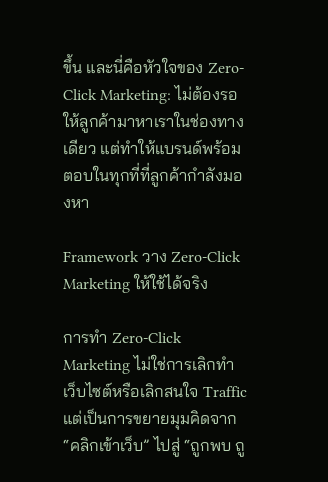ขึ้น และนี่คือหัวใจของ Zero-Click Marketing: ไม่ต้องรอให้ลูกค้ามาหาเราในช่องทางเดียว แต่ทำให้แบรนด์พร้อมตอบในทุกที่ที่ลูกค้ากำลังมองหา

Framework วาง Zero-Click Marketing ให้ใช้ได้จริง

การทำ Zero-Click Marketing ไม่ใช่การเลิกทำเว็บไซต์หรือเลิกสนใจ Traffic แต่เป็นการขยายมุมคิดจาก “คลิกเข้าเว็บ” ไปสู่ “ถูกพบ ถู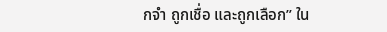กจำ ถูกเชื่อ และถูกเลือก” ใน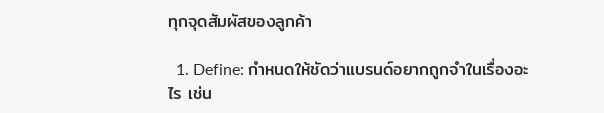ทุกจุดสัมผัสของลูกค้า

  1. Define: กำหนดให้ชัดว่าแบรนด์อยากถูกจำในเรื่องอะไร เช่น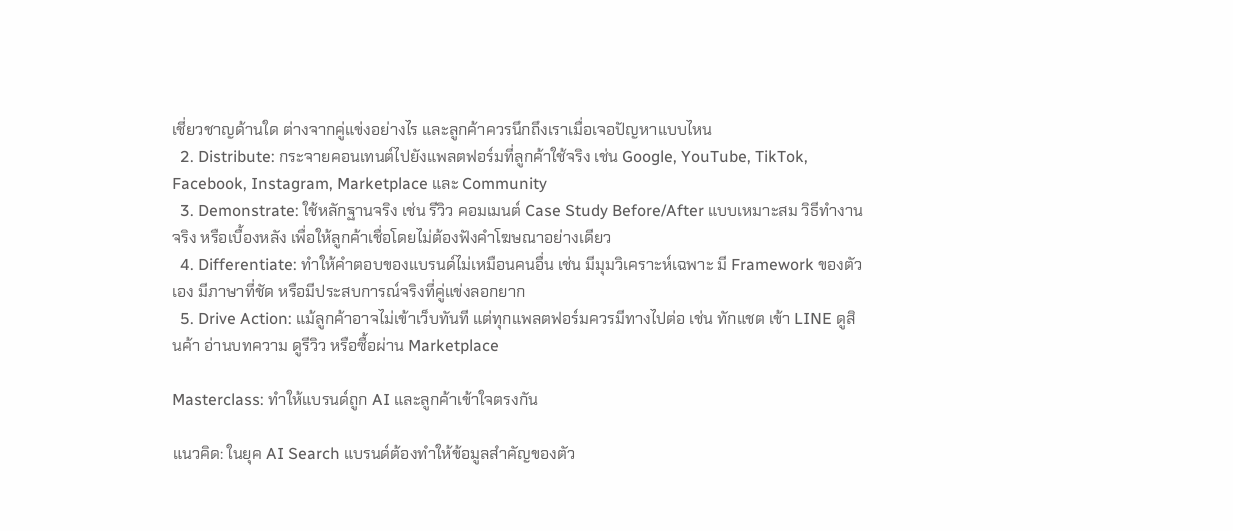เชี่ยวชาญด้านใด ต่างจากคู่แข่งอย่างไร และลูกค้าควรนึกถึงเราเมื่อเจอปัญหาแบบไหน
  2. Distribute: กระจายคอนเทนต์ไปยังแพลตฟอร์มที่ลูกค้าใช้จริง เช่น Google, YouTube, TikTok, Facebook, Instagram, Marketplace และ Community
  3. Demonstrate: ใช้หลักฐานจริง เช่น รีวิว คอมเมนต์ Case Study Before/After แบบเหมาะสม วิธีทำงานจริง หรือเบื้องหลัง เพื่อให้ลูกค้าเชื่อโดยไม่ต้องฟังคำโฆษณาอย่างเดียว
  4. Differentiate: ทำให้คำตอบของแบรนด์ไม่เหมือนคนอื่น เช่น มีมุมวิเคราะห์เฉพาะ มี Framework ของตัวเอง มีภาษาที่ชัด หรือมีประสบการณ์จริงที่คู่แข่งลอกยาก
  5. Drive Action: แม้ลูกค้าอาจไม่เข้าเว็บทันที แต่ทุกแพลตฟอร์มควรมีทางไปต่อ เช่น ทักแชต เข้า LINE ดูสินค้า อ่านบทความ ดูรีวิว หรือซื้อผ่าน Marketplace

Masterclass: ทำให้แบรนด์ถูก AI และลูกค้าเข้าใจตรงกัน

แนวคิด: ในยุค AI Search แบรนด์ต้องทำให้ข้อมูลสำคัญของตัว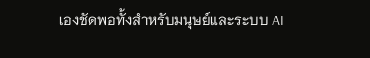เองชัดพอทั้งสำหรับมนุษย์และระบบ AI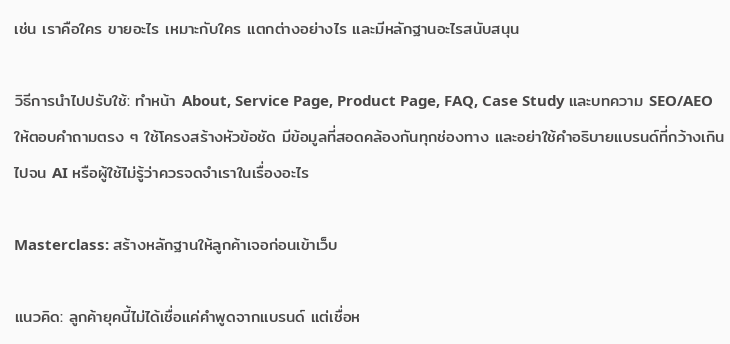เช่น เราคือใคร ขายอะไร เหมาะกับใคร แตกต่างอย่างไร และมีหลักฐานอะไรสนับสนุน

วิธีการนำไปปรับใช้: ทำหน้า About, Service Page, Product Page, FAQ, Case Study และบทความ SEO/AEO ให้ตอบคำถามตรง ๆ ใช้โครงสร้างหัวข้อชัด มีข้อมูลที่สอดคล้องกันทุกช่องทาง และอย่าใช้คำอธิบายแบรนด์ที่กว้างเกินไปจน AI หรือผู้ใช้ไม่รู้ว่าควรจดจำเราในเรื่องอะไร

Masterclass: สร้างหลักฐานให้ลูกค้าเจอก่อนเข้าเว็บ

แนวคิด: ลูกค้ายุคนี้ไม่ได้เชื่อแค่คำพูดจากแบรนด์ แต่เชื่อห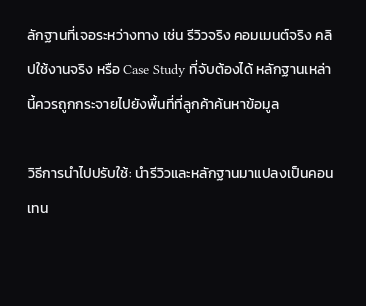ลักฐานที่เจอระหว่างทาง เช่น รีวิวจริง คอมเมนต์จริง คลิปใช้งานจริง หรือ Case Study ที่จับต้องได้ หลักฐานเหล่านี้ควรถูกกระจายไปยังพื้นที่ที่ลูกค้าค้นหาข้อมูล

วิธีการนำไปปรับใช้: นำรีวิวและหลักฐานมาแปลงเป็นคอนเทน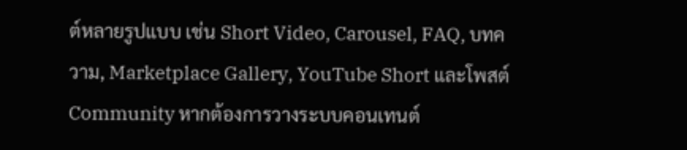ต์หลายรูปแบบ เช่น Short Video, Carousel, FAQ, บทความ, Marketplace Gallery, YouTube Short และโพสต์ Community หากต้องการวางระบบคอนเทนต์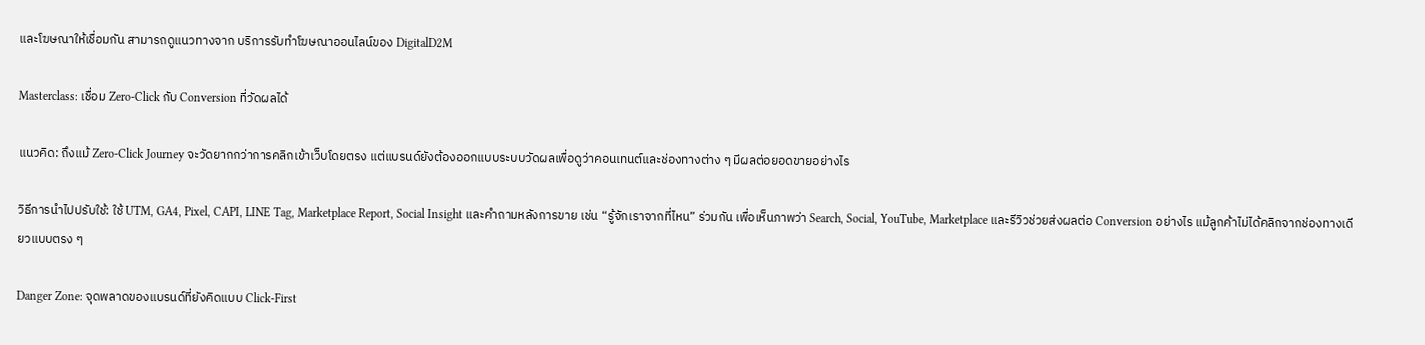และโฆษณาให้เชื่อมกัน สามารถดูแนวทางจาก บริการรับทำโฆษณาออนไลน์ของ DigitalD2M

Masterclass: เชื่อม Zero-Click กับ Conversion ที่วัดผลได้

แนวคิด: ถึงแม้ Zero-Click Journey จะวัดยากกว่าการคลิกเข้าเว็บโดยตรง แต่แบรนด์ยังต้องออกแบบระบบวัดผลเพื่อดูว่าคอนเทนต์และช่องทางต่าง ๆ มีผลต่อยอดขายอย่างไร

วิธีการนำไปปรับใช้: ใช้ UTM, GA4, Pixel, CAPI, LINE Tag, Marketplace Report, Social Insight และคำถามหลังการขาย เช่น “รู้จักเราจากที่ไหน” ร่วมกัน เพื่อเห็นภาพว่า Search, Social, YouTube, Marketplace และรีวิวช่วยส่งผลต่อ Conversion อย่างไร แม้ลูกค้าไม่ได้คลิกจากช่องทางเดียวแบบตรง ๆ

Danger Zone: จุดพลาดของแบรนด์ที่ยังคิดแบบ Click-First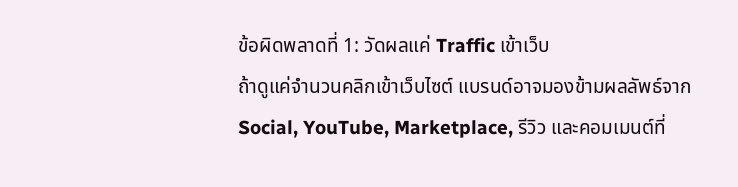ข้อผิดพลาดที่ 1: วัดผลแค่ Traffic เข้าเว็บ
ถ้าดูแค่จำนวนคลิกเข้าเว็บไซต์ แบรนด์อาจมองข้ามผลลัพธ์จาก Social, YouTube, Marketplace, รีวิว และคอมเมนต์ที่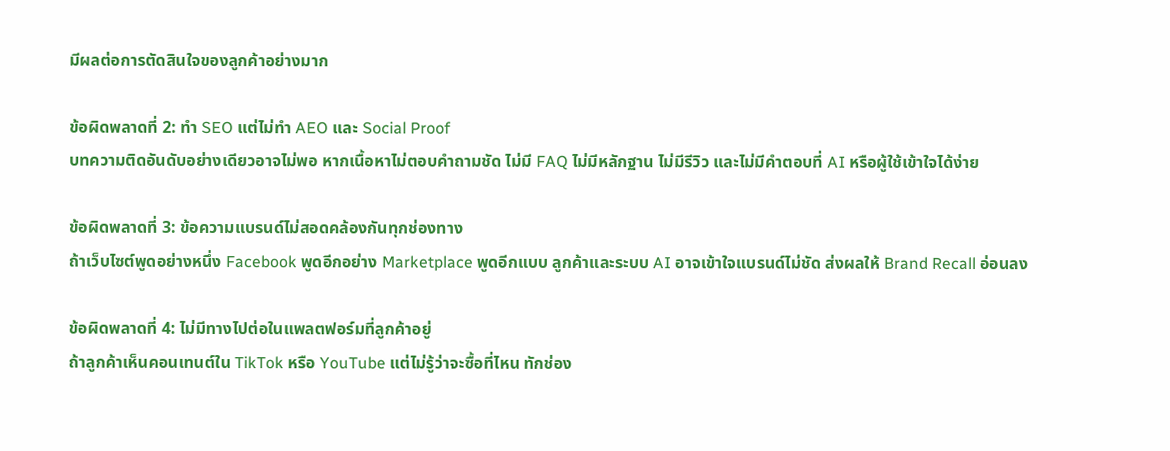มีผลต่อการตัดสินใจของลูกค้าอย่างมาก

ข้อผิดพลาดที่ 2: ทำ SEO แต่ไม่ทำ AEO และ Social Proof
บทความติดอันดับอย่างเดียวอาจไม่พอ หากเนื้อหาไม่ตอบคำถามชัด ไม่มี FAQ ไม่มีหลักฐาน ไม่มีรีวิว และไม่มีคำตอบที่ AI หรือผู้ใช้เข้าใจได้ง่าย

ข้อผิดพลาดที่ 3: ข้อความแบรนด์ไม่สอดคล้องกันทุกช่องทาง
ถ้าเว็บไซต์พูดอย่างหนึ่ง Facebook พูดอีกอย่าง Marketplace พูดอีกแบบ ลูกค้าและระบบ AI อาจเข้าใจแบรนด์ไม่ชัด ส่งผลให้ Brand Recall อ่อนลง

ข้อผิดพลาดที่ 4: ไม่มีทางไปต่อในแพลตฟอร์มที่ลูกค้าอยู่
ถ้าลูกค้าเห็นคอนเทนต์ใน TikTok หรือ YouTube แต่ไม่รู้ว่าจะซื้อที่ไหน ทักช่อง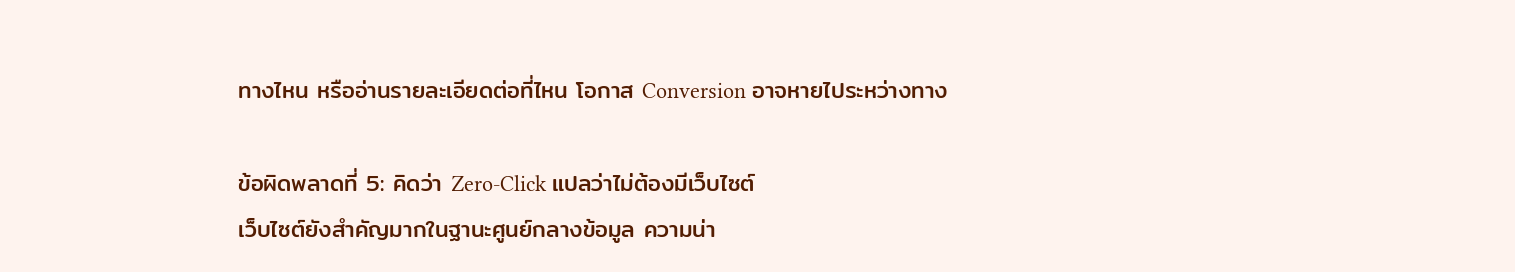ทางไหน หรืออ่านรายละเอียดต่อที่ไหน โอกาส Conversion อาจหายไประหว่างทาง

ข้อผิดพลาดที่ 5: คิดว่า Zero-Click แปลว่าไม่ต้องมีเว็บไซต์
เว็บไซต์ยังสำคัญมากในฐานะศูนย์กลางข้อมูล ความน่า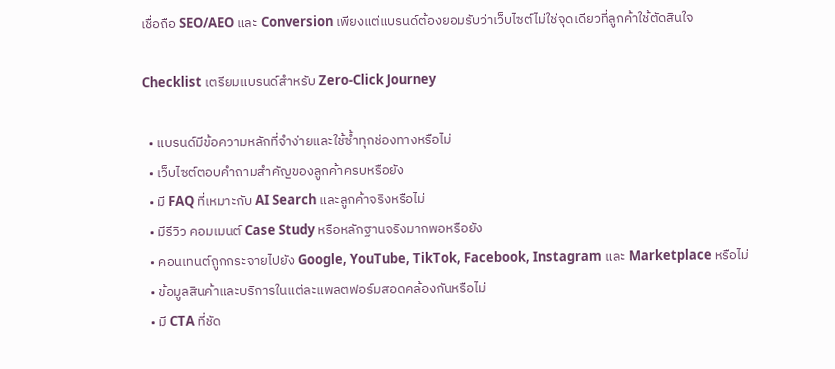เชื่อถือ SEO/AEO และ Conversion เพียงแต่แบรนด์ต้องยอมรับว่าเว็บไซต์ไม่ใช่จุดเดียวที่ลูกค้าใช้ตัดสินใจ

Checklist เตรียมแบรนด์สำหรับ Zero-Click Journey

  • แบรนด์มีข้อความหลักที่จำง่ายและใช้ซ้ำทุกช่องทางหรือไม่
  • เว็บไซต์ตอบคำถามสำคัญของลูกค้าครบหรือยัง
  • มี FAQ ที่เหมาะกับ AI Search และลูกค้าจริงหรือไม่
  • มีรีวิว คอมเมนต์ Case Study หรือหลักฐานจริงมากพอหรือยัง
  • คอนเทนต์ถูกกระจายไปยัง Google, YouTube, TikTok, Facebook, Instagram และ Marketplace หรือไม่
  • ข้อมูลสินค้าและบริการในแต่ละแพลตฟอร์มสอดคล้องกันหรือไม่
  • มี CTA ที่ชัด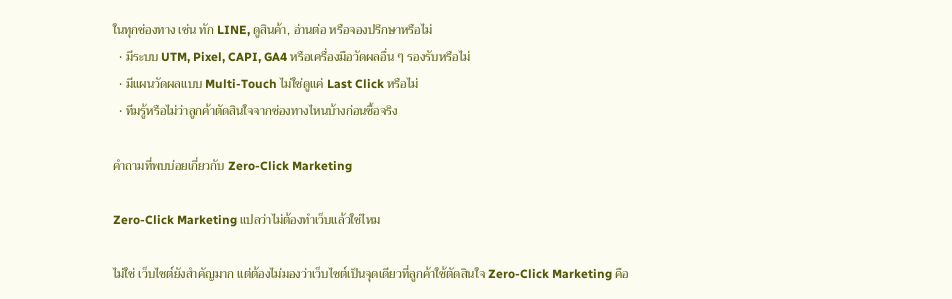ในทุกช่องทาง เช่น ทัก LINE, ดูสินค้า, อ่านต่อ หรือจองปรึกษาหรือไม่
  • มีระบบ UTM, Pixel, CAPI, GA4 หรือเครื่องมือวัดผลอื่น ๆ รองรับหรือไม่
  • มีแผนวัดผลแบบ Multi-Touch ไม่ใช่ดูแค่ Last Click หรือไม่
  • ทีมรู้หรือไม่ว่าลูกค้าตัดสินใจจากช่องทางไหนบ้างก่อนซื้อจริง

คำถามที่พบบ่อยเกี่ยวกับ Zero-Click Marketing

Zero-Click Marketing แปลว่าไม่ต้องทำเว็บแล้วใช่ไหม

ไม่ใช่ เว็บไซต์ยังสำคัญมาก แต่ต้องไม่มองว่าเว็บไซต์เป็นจุดเดียวที่ลูกค้าใช้ตัดสินใจ Zero-Click Marketing คือ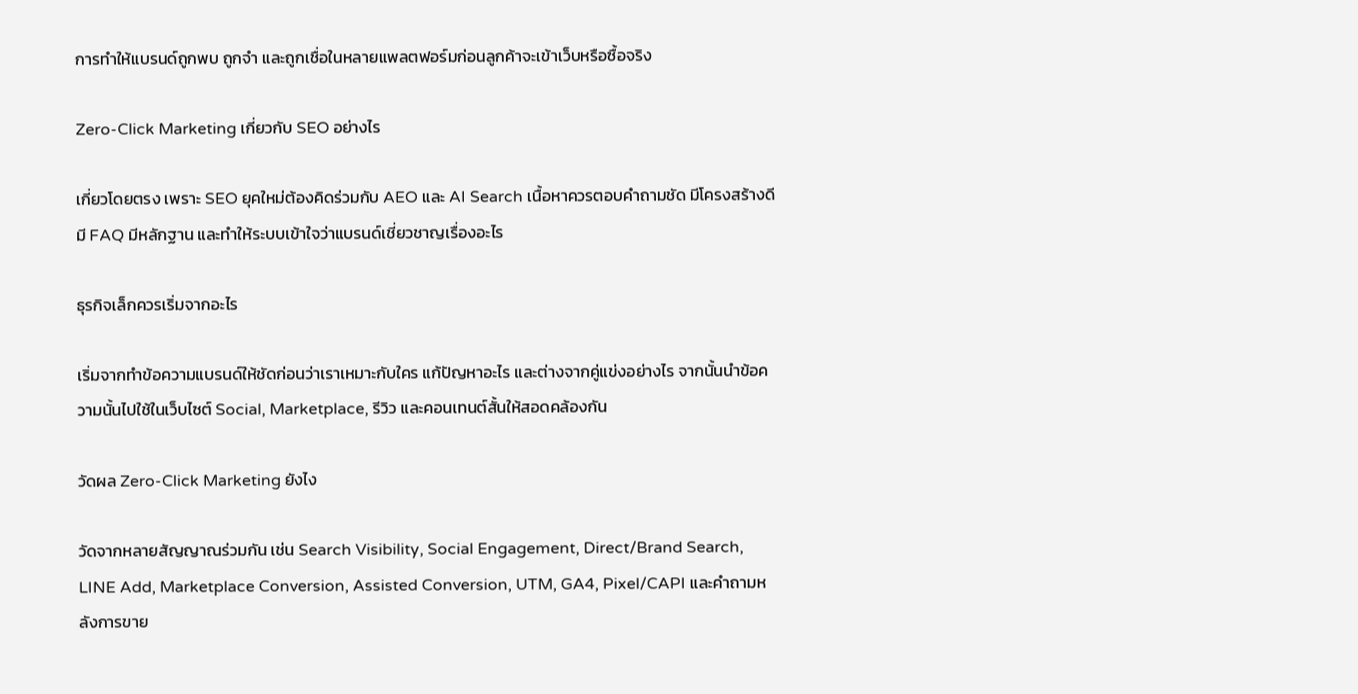การทำให้แบรนด์ถูกพบ ถูกจำ และถูกเชื่อในหลายแพลตฟอร์มก่อนลูกค้าจะเข้าเว็บหรือซื้อจริง

Zero-Click Marketing เกี่ยวกับ SEO อย่างไร

เกี่ยวโดยตรง เพราะ SEO ยุคใหม่ต้องคิดร่วมกับ AEO และ AI Search เนื้อหาควรตอบคำถามชัด มีโครงสร้างดี มี FAQ มีหลักฐาน และทำให้ระบบเข้าใจว่าแบรนด์เชี่ยวชาญเรื่องอะไร

ธุรกิจเล็กควรเริ่มจากอะไร

เริ่มจากทำข้อความแบรนด์ให้ชัดก่อนว่าเราเหมาะกับใคร แก้ปัญหาอะไร และต่างจากคู่แข่งอย่างไร จากนั้นนำข้อความนั้นไปใช้ในเว็บไซต์ Social, Marketplace, รีวิว และคอนเทนต์สั้นให้สอดคล้องกัน

วัดผล Zero-Click Marketing ยังไง

วัดจากหลายสัญญาณร่วมกัน เช่น Search Visibility, Social Engagement, Direct/Brand Search, LINE Add, Marketplace Conversion, Assisted Conversion, UTM, GA4, Pixel/CAPI และคำถามหลังการขาย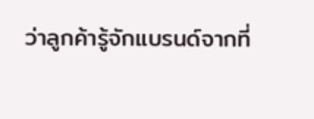ว่าลูกค้ารู้จักแบรนด์จากที่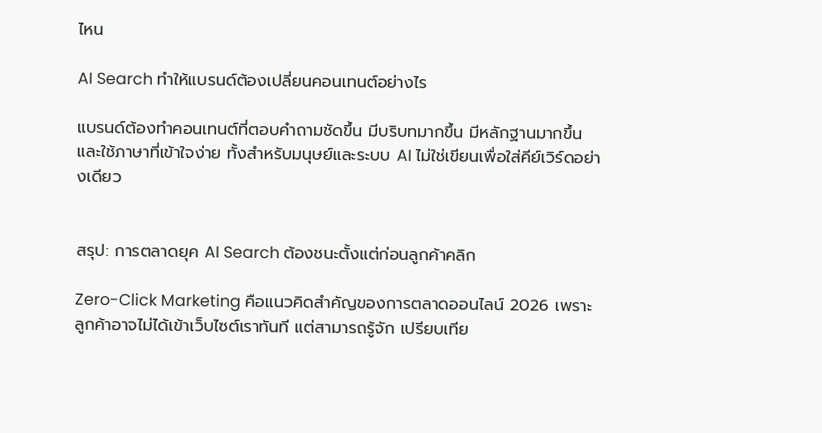ไหน

AI Search ทำให้แบรนด์ต้องเปลี่ยนคอนเทนต์อย่างไร

แบรนด์ต้องทำคอนเทนต์ที่ตอบคำถามชัดขึ้น มีบริบทมากขึ้น มีหลักฐานมากขึ้น และใช้ภาษาที่เข้าใจง่าย ทั้งสำหรับมนุษย์และระบบ AI ไม่ใช่เขียนเพื่อใส่คีย์เวิร์ดอย่างเดียว


สรุป: การตลาดยุค AI Search ต้องชนะตั้งแต่ก่อนลูกค้าคลิก

Zero-Click Marketing คือแนวคิดสำคัญของการตลาดออนไลน์ 2026 เพราะลูกค้าอาจไม่ได้เข้าเว็บไซต์เราทันที แต่สามารถรู้จัก เปรียบเทีย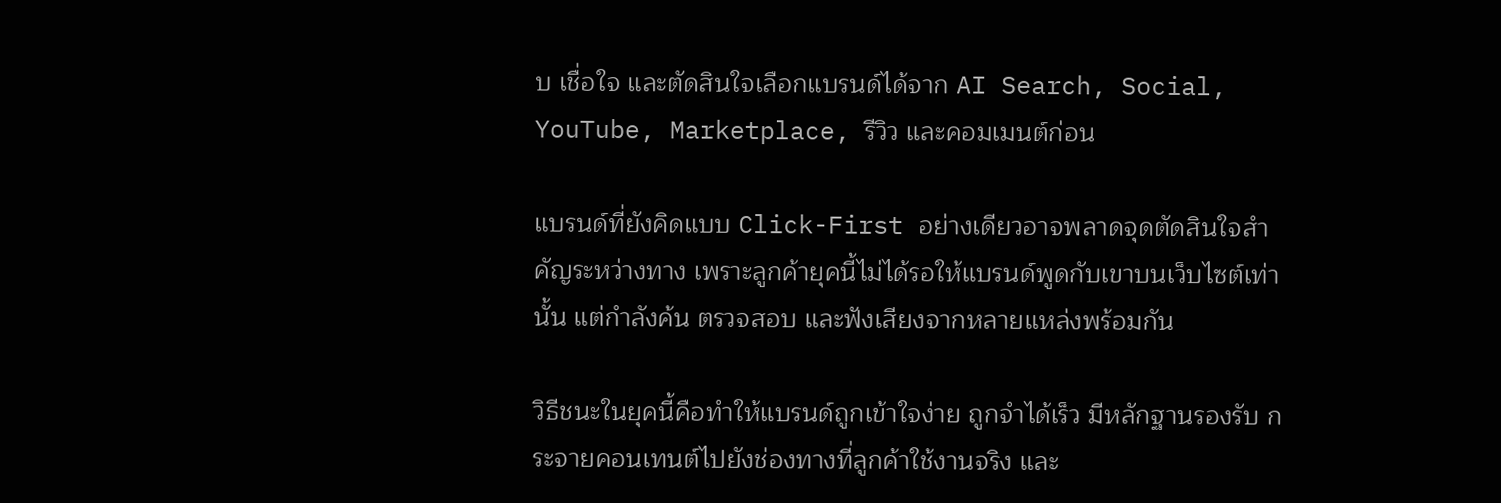บ เชื่อใจ และตัดสินใจเลือกแบรนด์ได้จาก AI Search, Social, YouTube, Marketplace, รีวิว และคอมเมนต์ก่อน

แบรนด์ที่ยังคิดแบบ Click-First อย่างเดียวอาจพลาดจุดตัดสินใจสำคัญระหว่างทาง เพราะลูกค้ายุคนี้ไม่ได้รอให้แบรนด์พูดกับเขาบนเว็บไซต์เท่านั้น แต่กำลังค้น ตรวจสอบ และฟังเสียงจากหลายแหล่งพร้อมกัน

วิธีชนะในยุคนี้คือทำให้แบรนด์ถูกเข้าใจง่าย ถูกจำได้เร็ว มีหลักฐานรองรับ กระจายคอนเทนต์ไปยังช่องทางที่ลูกค้าใช้งานจริง และ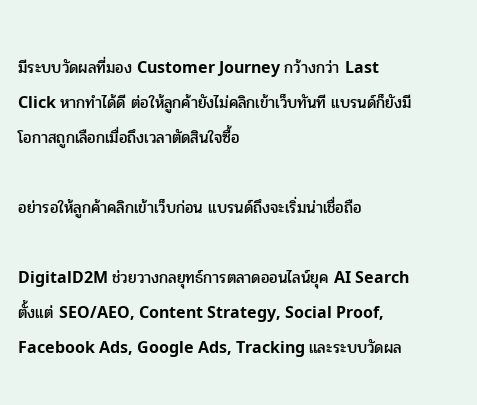มีระบบวัดผลที่มอง Customer Journey กว้างกว่า Last Click หากทำได้ดี ต่อให้ลูกค้ายังไม่คลิกเข้าเว็บทันที แบรนด์ก็ยังมีโอกาสถูกเลือกเมื่อถึงเวลาตัดสินใจซื้อ

อย่ารอให้ลูกค้าคลิกเข้าเว็บก่อน แบรนด์ถึงจะเริ่มน่าเชื่อถือ

DigitalD2M ช่วยวางกลยุทธ์การตลาดออนไลน์ยุค AI Search ตั้งแต่ SEO/AEO, Content Strategy, Social Proof, Facebook Ads, Google Ads, Tracking และระบบวัดผล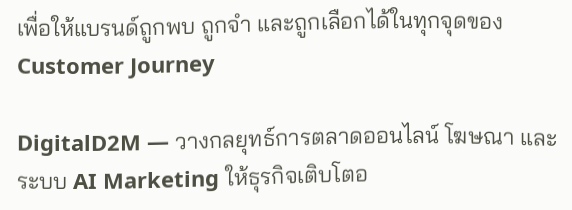เพื่อให้แบรนด์ถูกพบ ถูกจำ และถูกเลือกได้ในทุกจุดของ Customer Journey

DigitalD2M — วางกลยุทธ์การตลาดออนไลน์ โฆษณา และระบบ AI Marketing ให้ธุรกิจเติบโตอ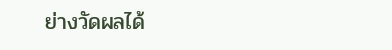ย่างวัดผลได้